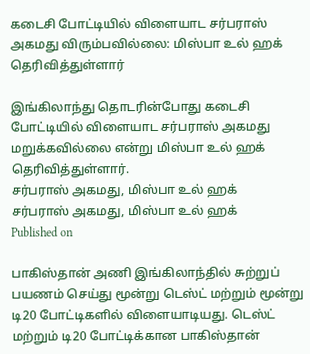கடைசி போட்டியில் விளையாட சர்பராஸ் அகமது விரும்பவில்லை: மிஸ்பா உல் ஹக் தெரிவித்துள்ளார்

இங்கிலாந்து தொடரின்போது கடைசி போட்டியில் விளையாட சர்பராஸ் அகமது மறுக்கவில்லை என்று மிஸ்பா உல் ஹக் தெரிவித்துள்ளார்.
சர்பராஸ் அகமது, மிஸ்பா உல் ஹக்
சர்பராஸ் அகமது, மிஸ்பா உல் ஹக்
Published on

பாகிஸ்தான் அணி இங்கிலாந்தில் சுற்றுப் பயணம் செய்து மூன்று டெஸ்ட் மற்றும் மூன்று டி20 போட்டிகளில் விளையாடியது. டெஸ்ட் மற்றும் டி20 போட்டிக்கான பாகிஸ்தான்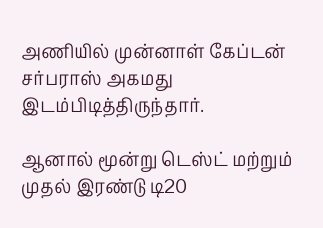அணியில் முன்னாள் கேப்டன் சர்பராஸ் அகமது இடம்பிடித்திருந்தார்.

ஆனால் மூன்று டெஸ்ட் மற்றும் முதல் இரண்டு டி20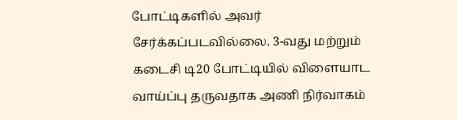போட்டிகளில் அவர் சேர்க்கப்படவில்லை. 3-வது மற்றும் கடைசி டி20 போட்டியில் விளையாட வாய்ப்பு தருவதாக அணி நிர்வாகம்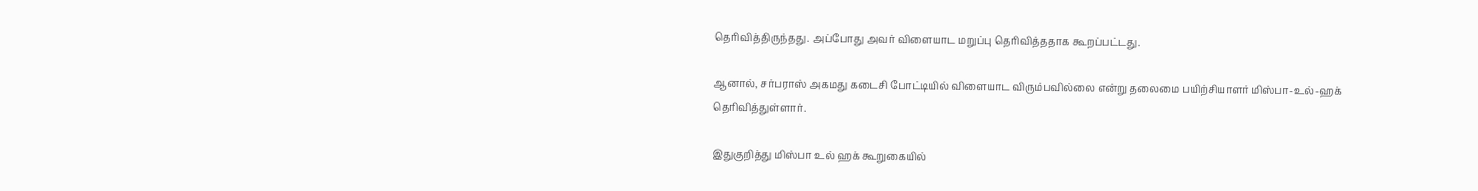தெரிவித்திருந்தது. அப்போது அவர் விளையாட மறுப்பு தெரிவித்ததாக கூறப்பட்டது.

ஆனால், சர்பராஸ் அகமது கடைசி போட்டியில் விளையாட விரும்பவில்லை என்று தலைமை பயிற்சியாளர் மிஸ்பா-உல்-ஹக் தெரிவித்துள்ளார்.

இதுகுறித்து மிஸ்பா உல் ஹக் கூறுகையில்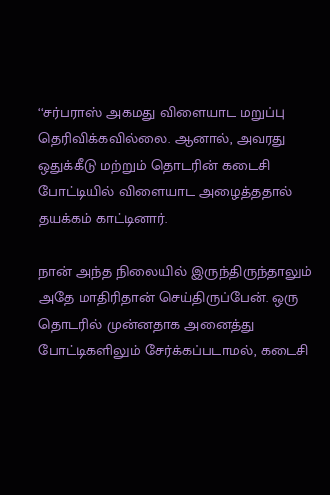‘‘சர்பராஸ் அகமது விளையாட மறுப்பு தெரிவிக்கவில்லை. ஆனால், அவரது ஒதுக்கீடு மற்றும் தொடரின் கடைசி போட்டியில் விளையாட அழைத்ததால் தயக்கம் காட்டினார்.

நான் அந்த நிலையில் இருந்திருந்தாலும் அதே மாதிரிதான் செய்திருப்பேன். ஒரு தொடரில் முன்னதாக அனைத்து போட்டிகளிலும் சேர்க்கப்படாமல், கடைசி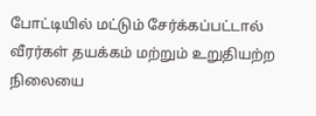போட்டியில் மட்டும் சேர்க்கப்பட்டால் வீரர்கள் தயக்கம் மற்றும் உறுதியற்ற நிலையை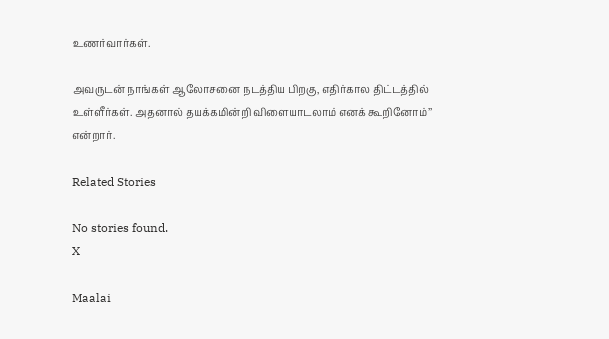உணர்வார்கள்.

அவருடன் நாங்கள் ஆலோசனை நடத்திய பிறகு, எதிர்கால திட்டத்தில் உள்ளீர்கள். அதனால் தயக்கமின்றி விளையாடலாம் எனக் கூறினோம்’’ என்றார்.

Related Stories

No stories found.
X

Maalai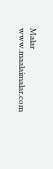Malar
www.maalaimalar.com